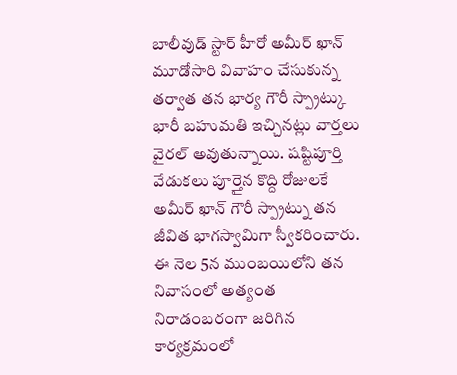బాలీవుడ్ స్టార్ హీరో అమీర్ ఖాన్ మూడోసారి వివాహం చేసుకున్న తర్వాత తన భార్య గౌరీ స్ప్రాట్కు భారీ బహుమతి ఇచ్చినట్లు వార్తలు వైరల్ అవుతున్నాయి. షష్టిపూర్తి వేడుకలు పూర్తైన కొద్ది రోజులకే అమీర్ ఖాన్ గౌరీ స్ప్రాట్ను తన జీవిత భాగస్వామిగా స్వీకరించారు. ఈ నెల 5న ముంబయిలోని తన నివాసంలో అత్యంత నిరాడంబరంగా జరిగిన కార్యక్రమంలో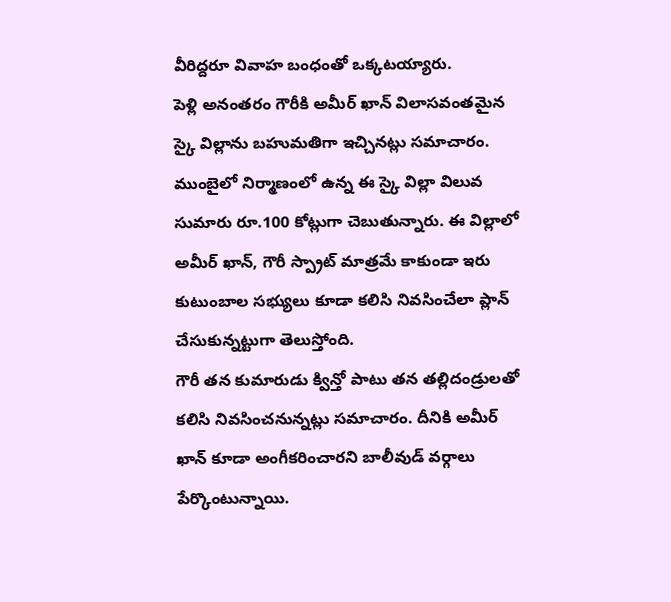వీరిద్దరూ వివాహ బంధంతో ఒక్కటయ్యారు.
పెళ్లి అనంతరం గౌరీకి అమీర్ ఖాన్ విలాసవంతమైన స్కై విల్లాను బహుమతిగా ఇచ్చినట్లు సమాచారం. ముంబైలో నిర్మాణంలో ఉన్న ఈ స్కై విల్లా విలువ సుమారు రూ.100 కోట్లుగా చెబుతున్నారు. ఈ విల్లాలో అమీర్ ఖాన్, గౌరీ స్ప్రాట్ మాత్రమే కాకుండా ఇరు కుటుంబాల సభ్యులు కూడా కలిసి నివసించేలా ప్లాన్ చేసుకున్నట్టుగా తెలుస్తోంది.
గౌరీ తన కుమారుడు క్విన్తో పాటు తన తల్లిదండ్రులతో కలిసి నివసించనున్నట్లు సమాచారం. దీనికి అమీర్ ఖాన్ కూడా అంగీకరించారని బాలీవుడ్ వర్గాలు పేర్కొంటున్నాయి.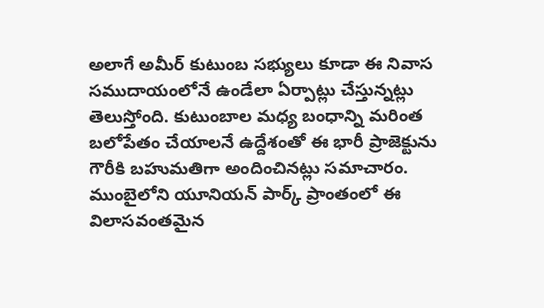అలాగే అమీర్ కుటుంబ సభ్యులు కూడా ఈ నివాస సముదాయంలోనే ఉండేలా ఏర్పాట్లు చేస్తున్నట్లు తెలుస్తోంది. కుటుంబాల మధ్య బంధాన్ని మరింత బలోపేతం చేయాలనే ఉద్దేశంతో ఈ భారీ ప్రాజెక్టును గౌరీకి బహుమతిగా అందించినట్లు సమాచారం.
ముంబైలోని యూనియన్ పార్క్ ప్రాంతంలో ఈ విలాసవంతమైన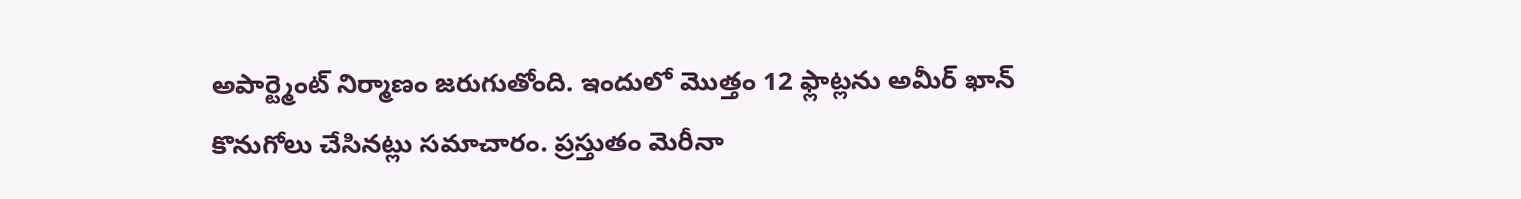అపార్ట్మెంట్ నిర్మాణం జరుగుతోంది. ఇందులో మొత్తం 12 ఫ్లాట్లను అమీర్ ఖాన్ కొనుగోలు చేసినట్లు సమాచారం. ప్రస్తుతం మెరీనా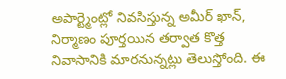అపార్ట్మెంట్లో నివసిస్తున్న అమీర్ ఖాన్, నిర్మాణం పూర్తయిన తర్వాత కొత్త నివాసానికి మారనున్నట్లు తెలుస్తోంది. ఈ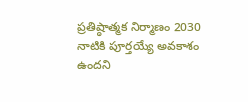ప్రతిష్ఠాత్మక నిర్మాణం 2030 నాటికి పూర్తయ్యే అవకాశం ఉందని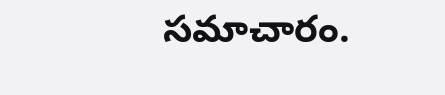సమాచారం.